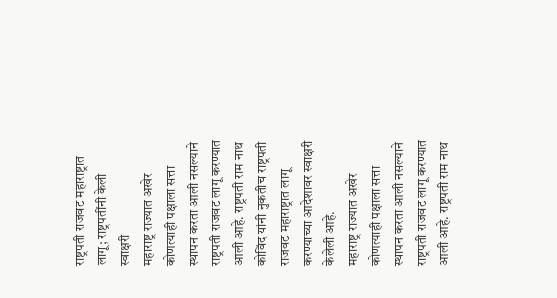राष्ट्रपती राजवट महाराष्ट्रात लागू; राष्ट्रपतींनी केली स्वाक्षरी
महाराष्ट्र राज्यात अखेर कोणत्याही पक्षाला सत्ता स्थापन करता आली नसल्याने राष्ट्रपती राजवट लागू करण्यात आली आहे. राष्ट्रपती राम नाथ कोविंद यांनी नुकतीच राष्ट्रपती राजवट महाराष्ट्रात लागू करण्याच्या आदेशावर स्वाक्षरी केलेली आहे.
महाराष्ट्र राज्यात अखेर कोणत्याही पक्षाला सत्ता स्थापन करता आली नसल्याने राष्ट्रपती राजवट लागू करण्यात आली आहे. राष्ट्रपती राम नाथ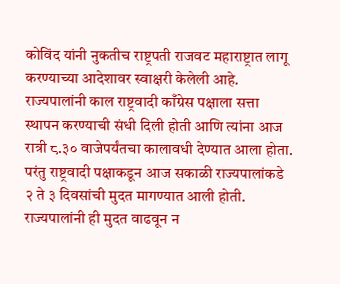कोविंद यांनी नुकतीच राष्ट्रपती राजवट महाराष्ट्रात लागू करण्याच्या आदेशावर स्वाक्षरी केलेली आहे.
राज्यपालांनी काल राष्ट्रवादी काँग्रेस पक्षाला सत्ता स्थापन करण्याची संधी दिली होती आणि त्यांना आज रात्री ८.३० वाजेपर्यंतचा कालावधी देण्यात आला होता. परंतु राष्ट्रवादी पक्षाकडून आज सकाळी राज्यपालांकडे २ ते ३ दिवसांची मुदत मागण्यात आली होती. राज्यपालांनी ही मुदत वाढवून न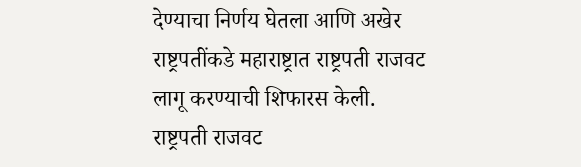देण्याचा निर्णय घेतला आणि अखेर राष्ट्रपतींकडे महाराष्ट्रात राष्ट्रपती राजवट लागू करण्याची शिफारस केली.
राष्ट्रपती राजवट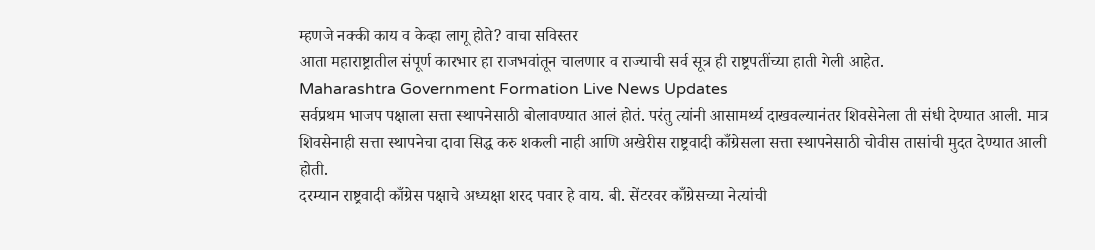म्हणजे नक्की काय व केव्हा लागू होते? वाचा सविस्तर
आता महाराष्ट्रातील संपूर्ण कारभार हा राजभवांतून चालणार व राज्याची सर्व सूत्र ही राष्ट्रपतींच्या हाती गेली आहेत.
Maharashtra Government Formation Live News Updates
सर्वप्रथम भाजप पक्षाला सत्ता स्थापनेसाठी बोलावण्यात आलं होतं. परंतु त्यांनी आसामर्थ्य दाखवल्यानंतर शिवसेनेला ती संधी देण्यात आली. मात्र शिवसेनाही सत्ता स्थापनेचा दावा सिद्ध करु शकली नाही आणि अखेरीस राष्ट्रवादी काँग्रेसला सत्ता स्थापनेसाठी चोवीस तासांची मुदत देण्यात आली होती.
दरम्यान राष्ट्रवादी काँग्रेस पक्षाचे अध्यक्षा शरद पवार हे वाय. बी. सेंटरवर काँग्रेसच्या नेत्यांची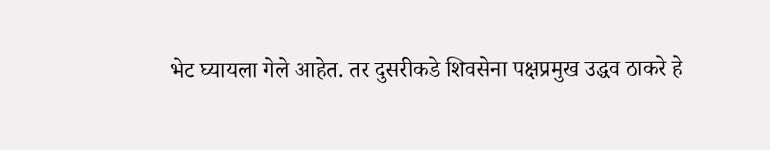भेट घ्यायला गेले आहेत. तर दुसरीकडे शिवसेना पक्षप्रमुख उद्धव ठाकरे हे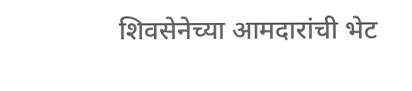शिवसेनेच्या आमदारांची भेट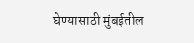घेण्यासाठी मुंबईतील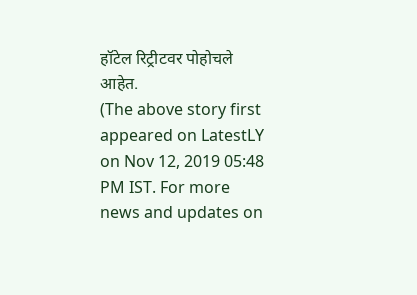हॉटेल रिट्रीटवर पोहोचले आहेत.
(The above story first appeared on LatestLY on Nov 12, 2019 05:48 PM IST. For more news and updates on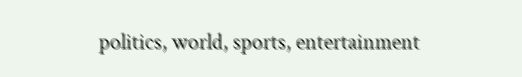politics, world, sports, entertainment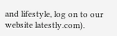and lifestyle, log on to our website latestly.com).